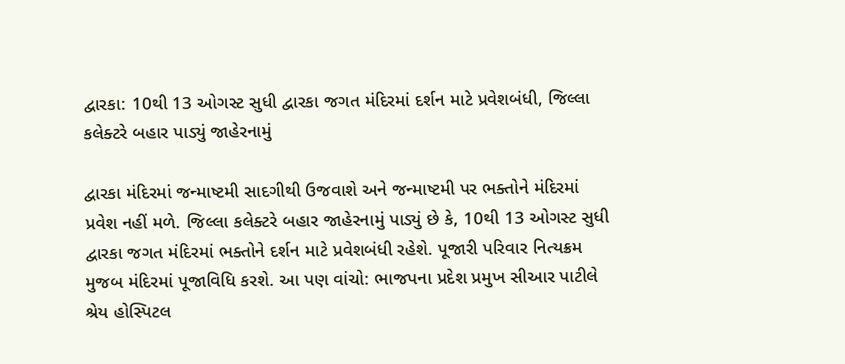દ્વારકા: 10થી 13 ઓગસ્ટ સુધી દ્વારકા જગત મંદિરમાં દર્શન માટે પ્રવેશબંધી, જિલ્લા કલેક્ટરે બહાર પાડ્યું જાહેરનામું

દ્વારકા મંદિરમાં જન્માષ્ટમી સાદગીથી ઉજવાશે અને જન્માષ્ટમી પર ભક્તોને મંદિરમાં પ્રવેશ નહીં મળે. જિલ્લા કલેક્ટરે બહાર જાહેરનામું પાડ્યું છે કે, 10થી 13 ઓગસ્ટ સુધી દ્વારકા જગત મંદિરમાં ભક્તોને દર્શન માટે પ્રવેશબંધી રહેશે. પૂજારી પરિવાર નિત્યક્રમ મુજબ મંદિરમાં પૂજાવિધિ કરશે. આ પણ વાંચો: ભાજપના પ્રદેશ પ્રમુખ સીઆર પાટીલે શ્રેય હોસ્પિટલ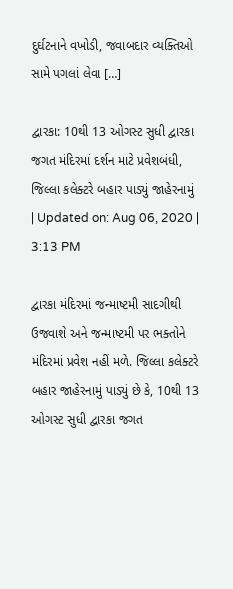દુર્ઘટનાને વખોડી, જવાબદાર વ્યક્તિઓ સામે પગલાં લેવા […]

દ્વારકા: 10થી 13 ઓગસ્ટ સુધી દ્વારકા જગત મંદિરમાં દર્શન માટે પ્રવેશબંધી, જિલ્લા કલેક્ટરે બહાર પાડ્યું જાહેરનામું
| Updated on: Aug 06, 2020 | 3:13 PM

દ્વારકા મંદિરમાં જન્માષ્ટમી સાદગીથી ઉજવાશે અને જન્માષ્ટમી પર ભક્તોને મંદિરમાં પ્રવેશ નહીં મળે. જિલ્લા કલેક્ટરે બહાર જાહેરનામું પાડ્યું છે કે, 10થી 13 ઓગસ્ટ સુધી દ્વારકા જગત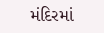મંદિરમાં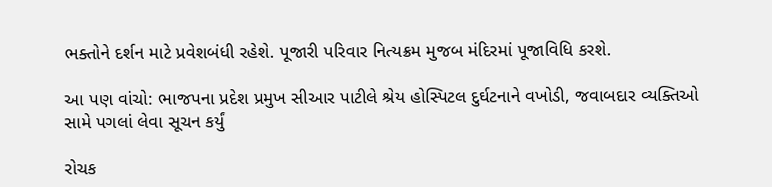ભક્તોને દર્શન માટે પ્રવેશબંધી રહેશે. પૂજારી પરિવાર નિત્યક્રમ મુજબ મંદિરમાં પૂજાવિધિ કરશે.

આ પણ વાંચો: ભાજપના પ્રદેશ પ્રમુખ સીઆર પાટીલે શ્રેય હોસ્પિટલ દુર્ઘટનાને વખોડી, જવાબદાર વ્યક્તિઓ સામે પગલાં લેવા સૂચન કર્યું

રોચક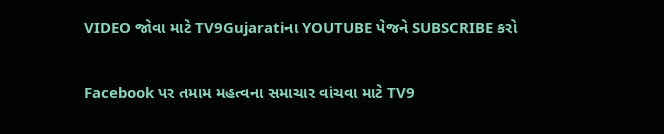VIDEO જોવા માટે TV9Gujaratiના YOUTUBE પેજને SUBSCRIBE કરો

Facebook પર તમામ મહત્વના સમાચાર વાંચવા માટે TV9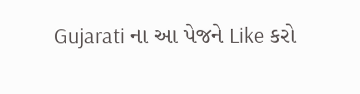Gujarati ના આ પેજને Like કરો